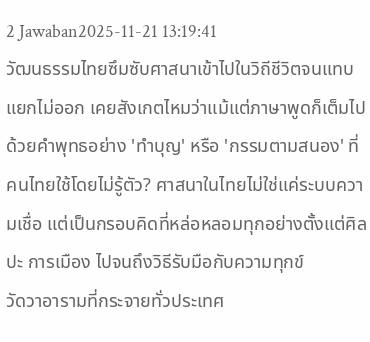2 Jawaban2025-11-21 13:19:41
วัฒนธรรมไทยซึมซับศาสนาเข้าไปในวิถีชีวิตจนแทบแยกไม่ออก เคยสังเกตไหมว่าแม้แต่ภาษาพูดก็เต็มไปด้วยคำพุทธอย่าง 'ทำบุญ' หรือ 'กรรมตามสนอง' ที่คนไทยใช้โดยไม่รู้ตัว? ศาสนาในไทยไม่ใช่แค่ระบบความเชื่อ แต่เป็นกรอบคิดที่หล่อหลอมทุกอย่างตั้งแต่ศิลปะ การเมือง ไปจนถึงวิธีรับมือกับความทุกข์
วัดวาอารามที่กระจายทั่วประเทศ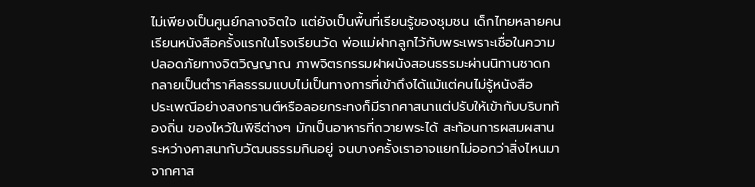ไม่เพียงเป็นศูนย์กลางจิตใจ แต่ยังเป็นพื้นที่เรียนรู้ของชุมชน เด็กไทยหลายคนเรียนหนังสือครั้งแรกในโรงเรียนวัด พ่อแม่ฝากลูกไว้กับพระเพราะเชื่อในความปลอดภัยทางจิตวิญญาณ ภาพจิตรกรรมฝาผนังสอนธรรมะผ่านนิทานชาดก กลายเป็นตำราศีลธรรมแบบไม่เป็นทางการที่เข้าถึงได้แม้แต่คนไม่รู้หนังสือ
ประเพณีอย่างสงกรานต์หรือลอยกระทงก็มีรากศาสนาแต่ปรับให้เข้ากับบริบทท้องถิ่น ของไหว้ในพิธีต่างๆ มักเป็นอาหารที่ถวายพระได้ สะท้อนการผสมผสานระหว่างศาสนากับวัฒนธรรมกินอยู่ จนบางครั้งเราอาจแยกไม่ออกว่าสิ่งไหนมาจากศาส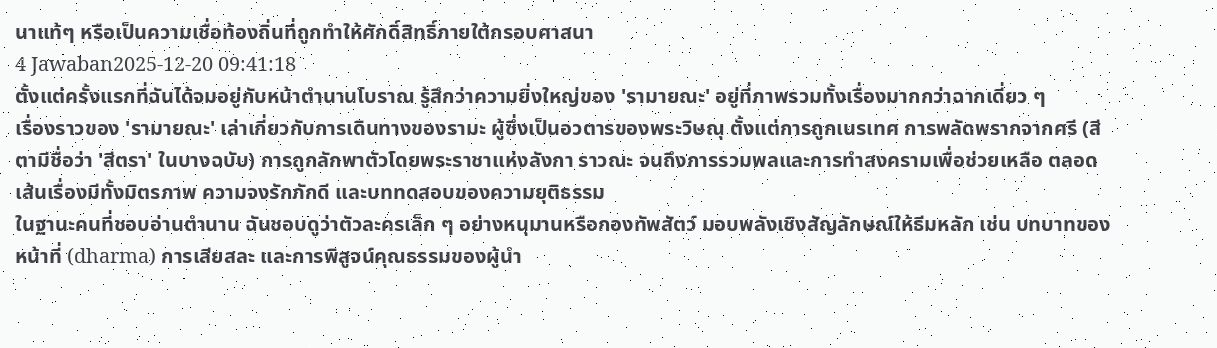นาแท้ๆ หรือเป็นความเชื่อท้องถิ่นที่ถูกทำให้ศักดิ์สิทธิ์ภายใต้กรอบศาสนา
4 Jawaban2025-12-20 09:41:18
ตั้งแต่ครั้งแรกที่ฉันได้จมอยู่กับหน้าตำนานโบราณ รู้สึกว่าความยิ่งใหญ่ของ 'รามายณะ' อยู่ที่ภาพรวมทั้งเรื่องมากกว่าฉากเดี่ยว ๆ
เรื่องราวของ 'รามายณะ' เล่าเกี่ยวกับการเดินทางของรามะ ผู้ซึ่งเป็นอวตารของพระวิษณุ ตั้งแต่การถูกเนรเทศ การพลัดพรากจากศรี (สีตามีชื่อว่า 'สีตรา' ในบางฉบับ) การถูกลักพาตัวโดยพระราชาแห่งลังกา ราวณะ จนถึงการรวมพลและการทำสงครามเพื่อช่วยเหลือ ตลอดเส้นเรื่องมีทั้งมิตรภาพ ความจงรักภักดี และบททดสอบของความยุติธรรม
ในฐานะคนที่ชอบอ่านตำนาน ฉันชอบดูว่าตัวละครเล็ก ๆ อย่างหนุมานหรือกองทัพสัตว์ มอบพลังเชิงสัญลักษณ์ให้ธีมหลัก เช่น บทบาทของหน้าที่ (dharma) การเสียสละ และการพิสูจน์คุณธรรมของผู้นำ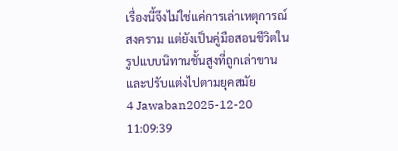เรื่องนี้จึงไม่ใช่แค่การเล่าเหตุการณ์สงคราม แต่ยังเป็นคู่มือสอนชีวิตในรูปแบบนิทานชั้นสูงที่ถูกเล่าขานและปรับแต่งไปตามยุคสมัย
4 Jawaban2025-12-20 11:09:39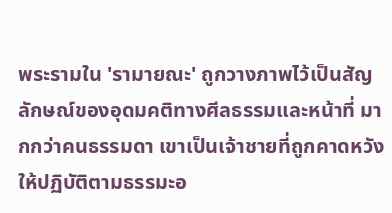พระรามใน 'รามายณะ' ถูกวางภาพไว้เป็นสัญลักษณ์ของอุดมคติทางศีลธรรมและหน้าที่ มากกว่าคนธรรมดา เขาเป็นเจ้าชายที่ถูกคาดหวังให้ปฏิบัติตามธรรมะอ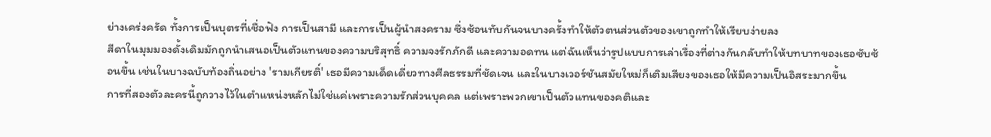ย่างเคร่งครัด ทั้งการเป็นบุตรที่เชื่อฟัง การเป็นสามี และการเป็นผู้นำสงคราม ซึ่งซ้อนทับกันจนบางครั้งทำให้ตัวตนส่วนตัวของเขาถูกทำให้เรียบง่ายลง
สีดาในมุมมองดั้งเดิมมักถูกนำเสนอเป็นตัวแทนของความบริสุทธิ์ ความจงรักภักดี และความอดทน แต่ฉันเห็นว่ารูปแบบการเล่าเรื่องที่ต่างกันกลับทำให้บทบาทของเธอซับซ้อนขึ้น เช่นในบางฉบับท้องถิ่นอย่าง 'รามเกียรติ์' เธอมีความเด็ดเดี่ยวทางศีลธรรมที่ชัดเจน และในบางเวอร์ชันสมัยใหม่ก็เติมเสียงของเธอให้มีความเป็นอิสระมากขึ้น
การที่สองตัวละครนี้ถูกวางไว้ในตำแหน่งหลักไม่ใช่แค่เพราะความรักส่วนบุคคล แต่เพราะพวกเขาเป็นตัวแทนของคติและ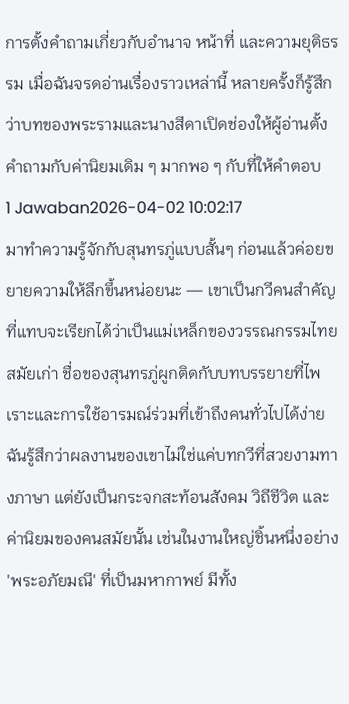การตั้งคำถามเกี่ยวกับอำนาจ หน้าที่ และความยุติธรรม เมื่อฉันจรดอ่านเรื่องราวเหล่านี้ หลายครั้งก็รู้สึกว่าบทของพระรามและนางสีดาเปิดช่องให้ผู้อ่านตั้งคำถามกับค่านิยมเดิม ๆ มากพอ ๆ กับที่ให้คำตอบ
1 Jawaban2026-04-02 10:02:17
มาทำความรู้จักกับสุนทรภู่แบบสั้นๆ ก่อนแล้วค่อยขยายความให้ลึกขึ้นหน่อยนะ — เขาเป็นกวีคนสำคัญที่แทบจะเรียกได้ว่าเป็นแม่เหล็กของวรรณกรรมไทยสมัยเก่า ชื่อของสุนทรภู่ผูกติดกับบทบรรยายที่ไพเราะและการใช้อารมณ์ร่วมที่เข้าถึงคนทั่วไปได้ง่าย ฉันรู้สึกว่าผลงานของเขาไม่ใช่แค่บทกวีที่สวยงามทางภาษา แต่ยังเป็นกระจกสะท้อนสังคม วิถีชีวิต และค่านิยมของคนสมัยนั้น เช่นในงานใหญ่ชิ้นหนึ่งอย่าง 'พระอภัยมณี' ที่เป็นมหากาพย์ มีทั้ง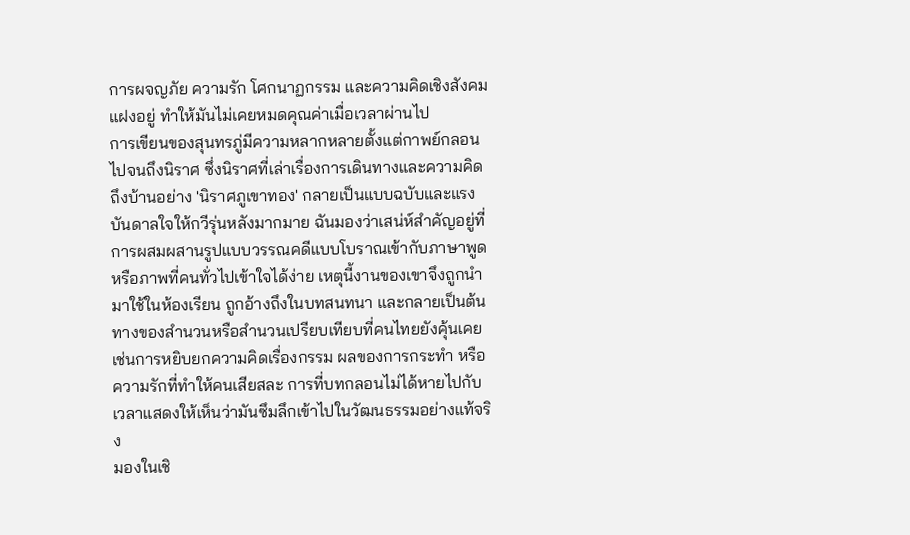การผจญภัย ความรัก โศกนาฏกรรม และความคิดเชิงสังคมแฝงอยู่ ทำให้มันไม่เคยหมดคุณค่าเมื่อเวลาผ่านไป
การเขียนของสุนทรภู่มีความหลากหลายตั้งแต่กาพย์กลอนไปจนถึงนิราศ ซึ่งนิราศที่เล่าเรื่องการเดินทางและความคิดถึงบ้านอย่าง 'นิราศภูเขาทอง' กลายเป็นแบบฉบับและแรงบันดาลใจให้กวีรุ่นหลังมากมาย ฉันมองว่าเสน่ห์สำคัญอยู่ที่การผสมผสานรูปแบบวรรณคดีแบบโบราณเข้ากับภาษาพูดหรือภาพที่คนทั่วไปเข้าใจได้ง่าย เหตุนี้งานของเขาจึงถูกนำมาใช้ในห้องเรียน ถูกอ้างถึงในบทสนทนา และกลายเป็นต้นทางของสำนวนหรือสำนวนเปรียบเทียบที่คนไทยยังคุ้นเคย เช่นการหยิบยกความคิดเรื่องกรรม ผลของการกระทำ หรือความรักที่ทำให้คนเสียสละ การที่บทกลอนไม่ได้หายไปกับเวลาแสดงให้เห็นว่ามันซึมลึกเข้าไปในวัฒนธรรมอย่างแท้จริง
มองในเชิ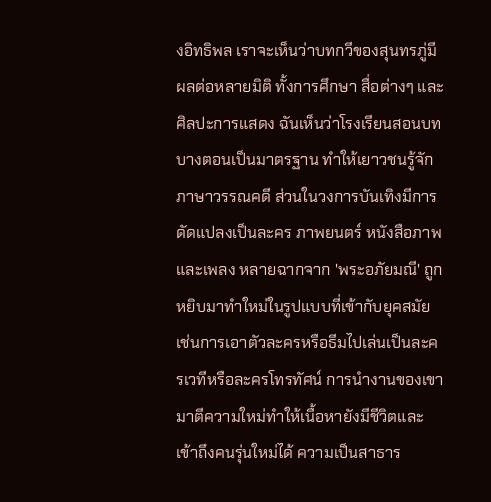งอิทธิพล เราจะเห็นว่าบทกวีของสุนทรภู่มีผลต่อหลายมิติ ทั้งการศึกษา สื่อต่างๆ และศิลปะการแสดง ฉันเห็นว่าโรงเรียนสอนบทบางตอนเป็นมาตรฐาน ทำให้เยาวชนรู้จักภาษาวรรณคดี ส่วนในวงการบันเทิงมีการดัดแปลงเป็นละคร ภาพยนตร์ หนังสือภาพ และเพลง หลายฉากจาก 'พระอภัยมณี' ถูกหยิบมาทำใหม่ในรูปแบบที่เข้ากับยุคสมัย เช่นการเอาตัวละครหรือธีมไปเล่นเป็นละครเวทีหรือละครโทรทัศน์ การนำงานของเขามาตีความใหม่ทำให้เนื้อหายังมีชีวิตและเข้าถึงคนรุ่นใหม่ได้ ความเป็นสาธาร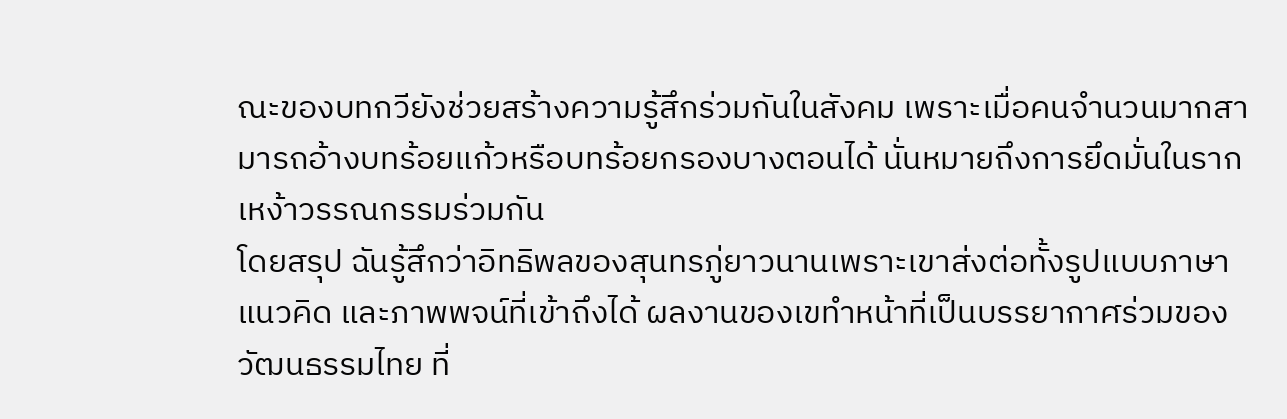ณะของบทกวียังช่วยสร้างความรู้สึกร่วมกันในสังคม เพราะเมื่อคนจำนวนมากสามารถอ้างบทร้อยแก้วหรือบทร้อยกรองบางตอนได้ นั่นหมายถึงการยึดมั่นในรากเหง้าวรรณกรรมร่วมกัน
โดยสรุป ฉันรู้สึกว่าอิทธิพลของสุนทรภู่ยาวนานเพราะเขาส่งต่อทั้งรูปแบบภาษา แนวคิด และภาพพจน์ที่เข้าถึงได้ ผลงานของเขทำหน้าที่เป็นบรรยากาศร่วมของวัฒนธรรมไทย ที่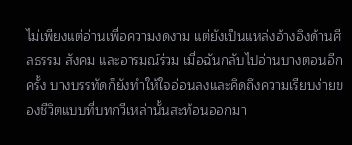ไม่เพียงแต่อ่านเพื่อความงดงาม แต่ยังเป็นแหล่งอ้างอิงด้านศีลธรรม สังคม และอารมณ์ร่วม เมื่อฉันกลับไปอ่านบางตอนอีกครั้ง บางบรรทัดก็ยังทำให้ใจอ่อนลงและคิดถึงความเรียบง่ายของชีวิตแบบที่บทกวีเหล่านั้นสะท้อนออกมา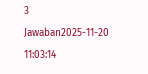3 Jawaban2025-11-20 11:03:14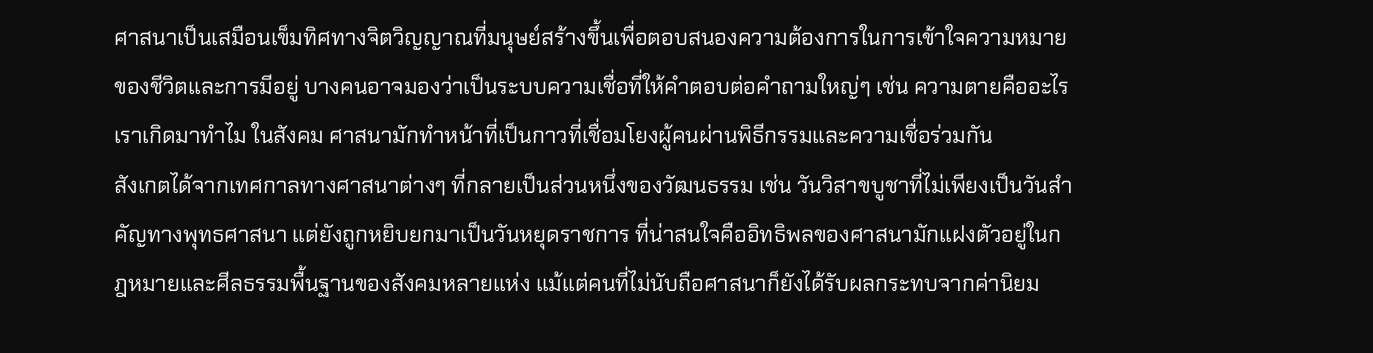ศาสนาเป็นเสมือนเข็มทิศทางจิตวิญญาณที่มนุษย์สร้างขึ้นเพื่อตอบสนองความต้องการในการเข้าใจความหมายของชีวิตและการมีอยู่ บางคนอาจมองว่าเป็นระบบความเชื่อที่ให้คำตอบต่อคำถามใหญ่ๆ เช่น ความตายคืออะไร เราเกิดมาทำไม ในสังคม ศาสนามักทำหน้าที่เป็นกาวที่เชื่อมโยงผู้คนผ่านพิธีกรรมและความเชื่อร่วมกัน
สังเกตได้จากเทศกาลทางศาสนาต่างๆ ที่กลายเป็นส่วนหนึ่งของวัฒนธรรม เช่น วันวิสาขบูชาที่ไม่เพียงเป็นวันสำคัญทางพุทธศาสนา แต่ยังถูกหยิบยกมาเป็นวันหยุดราชการ ที่น่าสนใจคืออิทธิพลของศาสนามักแฝงตัวอยู่ในกฎหมายและศีลธรรมพื้นฐานของสังคมหลายแห่ง แม้แต่คนที่ไม่นับถือศาสนาก็ยังได้รับผลกระทบจากค่านิยม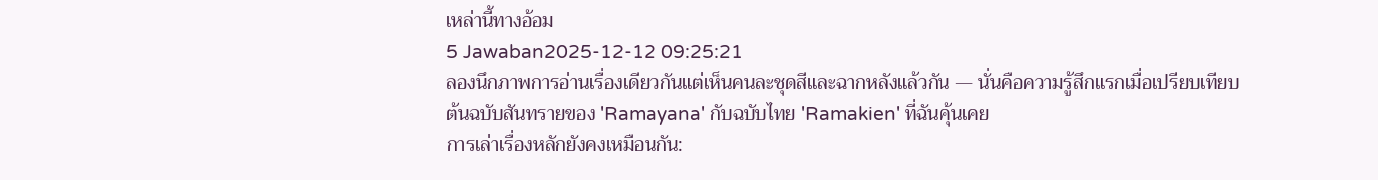เหล่านี้ทางอ้อม
5 Jawaban2025-12-12 09:25:21
ลองนึกภาพการอ่านเรื่องเดียวกันแต่เห็นคนละชุดสีและฉากหลังแล้วกัน — นั่นคือความรู้สึกแรกเมื่อเปรียบเทียบต้นฉบับสันทรายของ 'Ramayana' กับฉบับไทย 'Ramakien' ที่ฉันคุ้นเคย
การเล่าเรื่องหลักยังคงเหมือนกัน: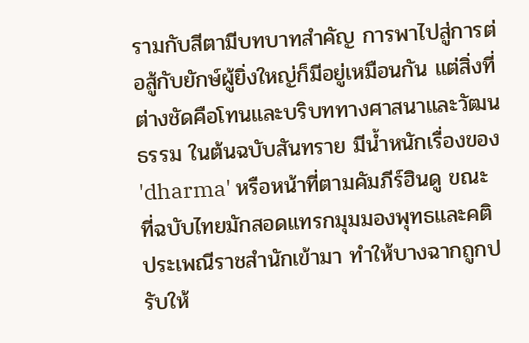รามกับสีตามีบทบาทสำคัญ การพาไปสู่การต่อสู้กับยักษ์ผู้ยิ่งใหญ่ก็มีอยู่เหมือนกัน แต่สิ่งที่ต่างชัดคือโทนและบริบททางศาสนาและวัฒนธรรม ในต้นฉบับสันทราย มีน้ำหนักเรื่องของ 'dharma' หรือหน้าที่ตามคัมภีร์ฮินดู ขณะที่ฉบับไทยมักสอดแทรกมุมมองพุทธและคติประเพณีราชสำนักเข้ามา ทำให้บางฉากถูกปรับให้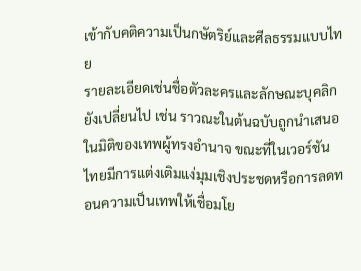เข้ากับคติความเป็นกษัตริย์และศีลธรรมแบบไทย
รายละเอียดเช่นชื่อตัวละครและลักษณะบุคลิกยังเปลี่ยนไป เช่น ราวณะในต้นฉบับถูกนำเสนอในมิติของเทพผู้ทรงอำนาจ ขณะที่ในเวอร์ชันไทยมีการแต่งเติมแง่มุมเชิงประชดหรือการลดทอนความเป็นเทพให้เชื่อมโย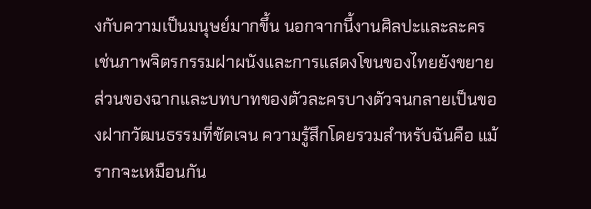งกับความเป็นมนุษย์มากขึ้น นอกจากนี้งานศิลปะและละครเช่นภาพจิตรกรรมฝาผนังและการแสดงโขนของไทยยังขยายส่วนของฉากและบทบาทของตัวละครบางตัวจนกลายเป็นของฝากวัฒนธรรมที่ชัดเจน ความรู้สึกโดยรวมสำหรับฉันคือ แม้รากจะเหมือนกัน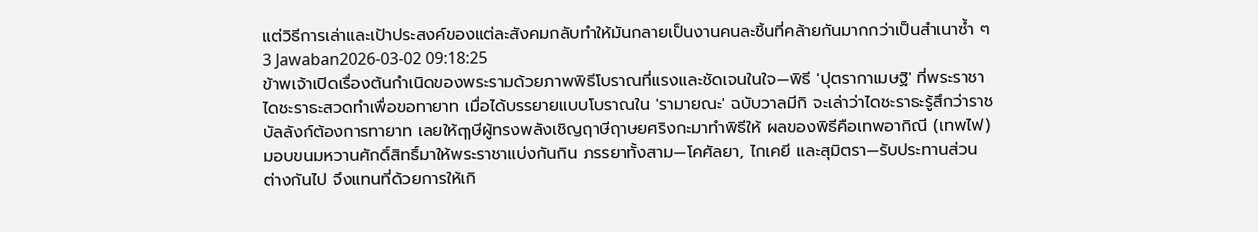แต่วิธีการเล่าและเป้าประสงค์ของแต่ละสังคมกลับทำให้มันกลายเป็นงานคนละชิ้นที่คล้ายกันมากกว่าเป็นสำเนาซ้ำ ๆ
3 Jawaban2026-03-02 09:18:25
ข้าพเจ้าเปิดเรื่องต้นกำเนิดของพระรามด้วยภาพพิธีโบราณที่แรงและชัดเจนในใจ—พิธี 'ปุตรากาเมษฐิ' ที่พระราชาไดชะราธะสวดทำเพื่อขอทายาท เมื่อได้บรรยายแบบโบราณใน 'รามายณะ' ฉบับวาลมีกิ จะเล่าว่าไดชะราธะรู้สึกว่าราชบัลลังก์ต้องการทายาท เลยให้ฤๅษีผู้ทรงพลังเชิญฤาษีฤาษยศริงกะมาทำพิธีให้ ผลของพิธีคือเทพอากิณี (เทพไฟ) มอบขนมหวานศักดิ์สิทธิ์มาให้พระราชาแบ่งกันกิน ภรรยาทั้งสาม—โคศัลยา, ไกเคยี และสุมิตรา—รับประทานส่วนต่างกันไป จึงแทนที่ด้วยการให้เกิ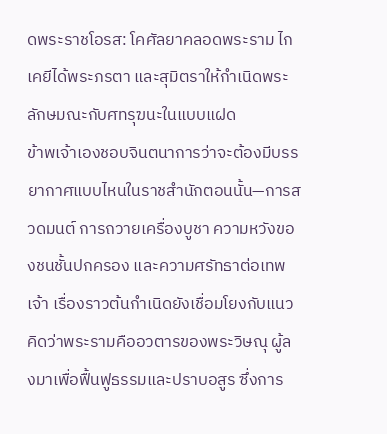ดพระราชโอรส: โคศัลยาคลอดพระราม ไกเคยีได้พระภรตา และสุมิตราให้กำเนิดพระลักษมณะกับศทรุฆนะในแบบแฝด
ข้าพเจ้าเองชอบจินตนาการว่าจะต้องมีบรรยากาศแบบไหนในราชสำนักตอนนั้น—การสวดมนต์ การถวายเครื่องบูชา ความหวังของชนชั้นปกครอง และความศรัทธาต่อเทพเจ้า เรื่องราวต้นกำเนิดยังเชื่อมโยงกับแนวคิดว่าพระรามคืออวตารของพระวิษณุ ผู้ลงมาเพื่อฟื้นฟูธรรมและปราบอสูร ซึ่งการ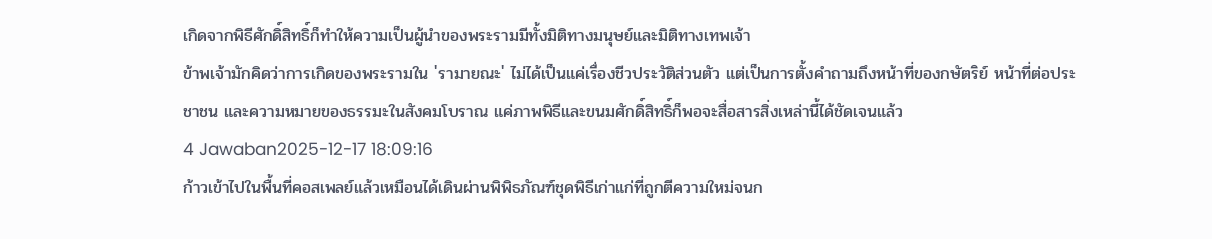เกิดจากพิธีศักดิ์สิทธิ์ก็ทำให้ความเป็นผู้นำของพระรามมีทั้งมิติทางมนุษย์และมิติทางเทพเจ้า
ข้าพเจ้ามักคิดว่าการเกิดของพระรามใน 'รามายณะ' ไม่ได้เป็นแค่เรื่องชีวประวัติส่วนตัว แต่เป็นการตั้งคำถามถึงหน้าที่ของกษัตริย์ หน้าที่ต่อประชาชน และความหมายของธรรมะในสังคมโบราณ แค่ภาพพิธีและขนมศักดิ์สิทธิ์ก็พอจะสื่อสารสิ่งเหล่านี้ได้ชัดเจนแล้ว
4 Jawaban2025-12-17 18:09:16
ก้าวเข้าไปในพื้นที่คอสเพลย์แล้วเหมือนได้เดินผ่านพิพิธภัณฑ์ชุดพิธีเก่าแก่ที่ถูกตีความใหม่จนก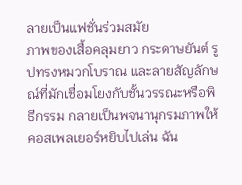ลายเป็นแฟชั่นร่วมสมัย
ภาพของเสื้อคลุมยาว กระดาษยันต์ รูปทรงหมวกโบราณ และลายสัญลักษณ์ที่มักเชื่อมโยงกับชั้นวรรณะหรือพิธีกรรม กลายเป็นพจนานุกรมภาพให้คอสเพลเยอร์หยิบไปเล่น ฉัน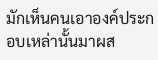มักเห็นคนเอาองค์ประกอบเหล่านั้นมาผส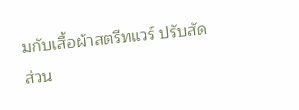มกับเสื้อผ้าสตรีทแวร์ ปรับสัดส่วน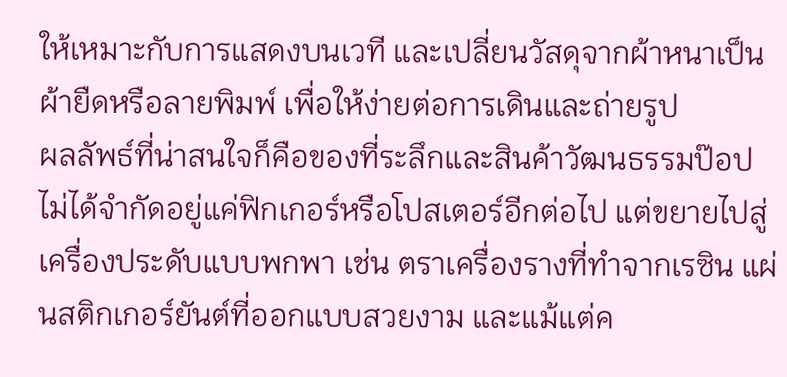ให้เหมาะกับการแสดงบนเวที และเปลี่ยนวัสดุจากผ้าหนาเป็นผ้ายืดหรือลายพิมพ์ เพื่อให้ง่ายต่อการเดินและถ่ายรูป
ผลลัพธ์ที่น่าสนใจก็คือของที่ระลึกและสินค้าวัฒนธรรมป๊อปไม่ได้จำกัดอยู่แค่ฟิกเกอร์หรือโปสเตอร์อีกต่อไป แต่ขยายไปสู่เครื่องประดับแบบพกพา เช่น ตราเครื่องรางที่ทำจากเรซิน แผ่นสติกเกอร์ยันต์ที่ออกแบบสวยงาม และแม้แต่ค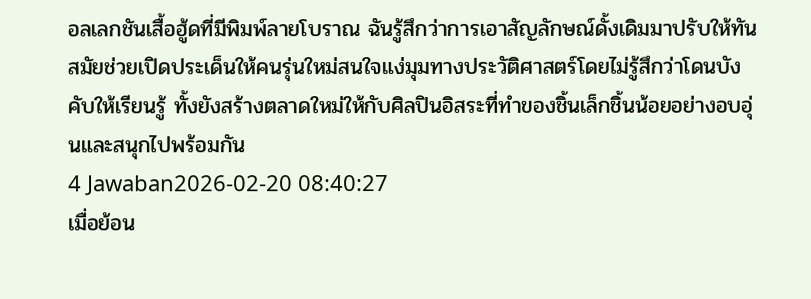อลเลกชันเสื้อฮู้ดที่มีพิมพ์ลายโบราณ ฉันรู้สึกว่าการเอาสัญลักษณ์ดั้งเดิมมาปรับให้ทันสมัยช่วยเปิดประเด็นให้คนรุ่นใหม่สนใจแง่มุมทางประวัติศาสตร์โดยไม่รู้สึกว่าโดนบังคับให้เรียนรู้ ทั้งยังสร้างตลาดใหม่ให้กับศิลปินอิสระที่ทำของชิ้นเล็กชิ้นน้อยอย่างอบอุ่นและสนุกไปพร้อมกัน
4 Jawaban2026-02-20 08:40:27
เมื่อย้อน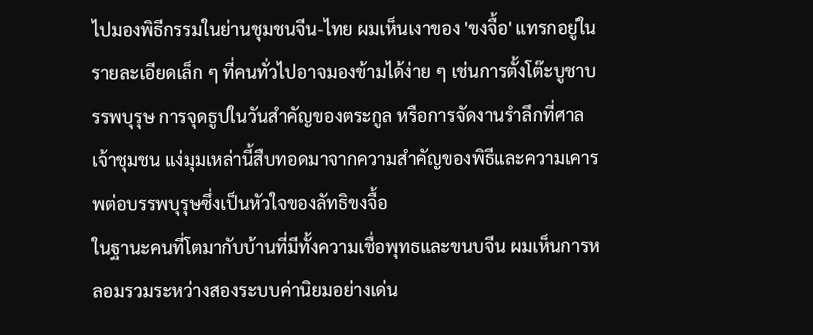ไปมองพิธีกรรมในย่านชุมชนจีน-ไทย ผมเห็นเงาของ 'ขงจื้อ' แทรกอยู่ในรายละเอียดเล็ก ๆ ที่คนทั่วไปอาจมองข้ามได้ง่าย ๆ เช่นการตั้งโต๊ะบูชาบรรพบุรุษ การจุดธูปในวันสำคัญของตระกูล หรือการจัดงานรำลึกที่ศาลเจ้าชุมชน แง่มุมเหล่านี้สืบทอดมาจากความสำคัญของพิธีและความเคารพต่อบรรพบุรุษซึ่งเป็นหัวใจของลัทธิขงจื้อ
ในฐานะคนที่โตมากับบ้านที่มีทั้งความเชื่อพุทธและขนบจีน ผมเห็นการหลอมรวมระหว่างสองระบบค่านิยมอย่างเด่น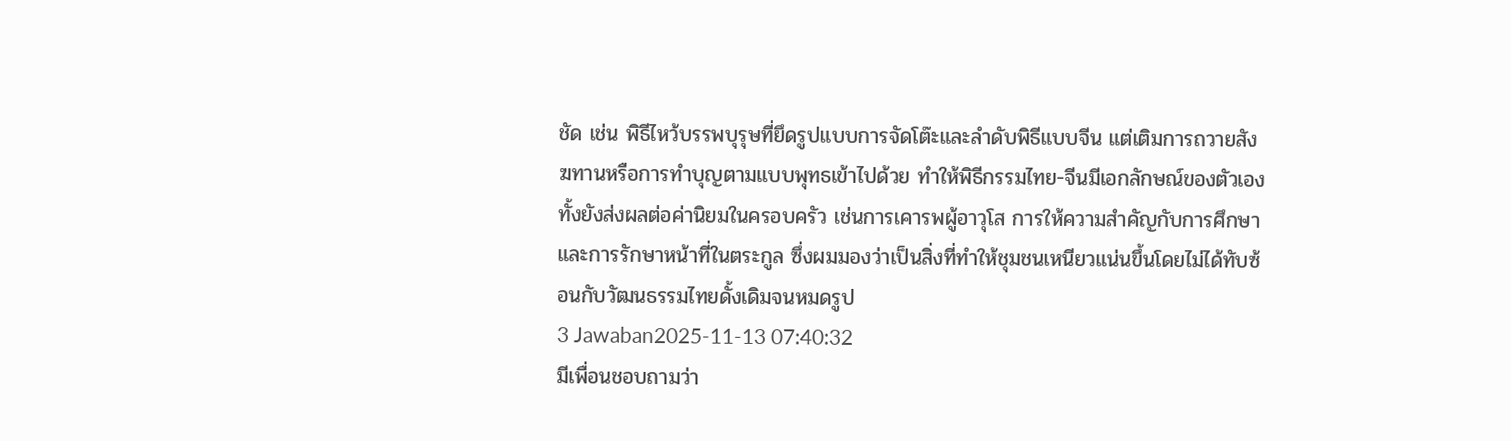ชัด เช่น พิธีไหว้บรรพบุรุษที่ยึดรูปแบบการจัดโต๊ะและลำดับพิธีแบบจีน แต่เติมการถวายสังฆทานหรือการทำบุญตามแบบพุทธเข้าไปด้วย ทำให้พิธีกรรมไทย-จีนมีเอกลักษณ์ของตัวเอง ทั้งยังส่งผลต่อค่านิยมในครอบครัว เช่นการเคารพผู้อาวุโส การให้ความสำคัญกับการศึกษา และการรักษาหน้าที่ในตระกูล ซึ่งผมมองว่าเป็นสิ่งที่ทำให้ชุมชนเหนียวแน่นขึ้นโดยไม่ได้ทับซ้อนกับวัฒนธรรมไทยดั้งเดิมจนหมดรูป
3 Jawaban2025-11-13 07:40:32
มีเพื่อนชอบถามว่า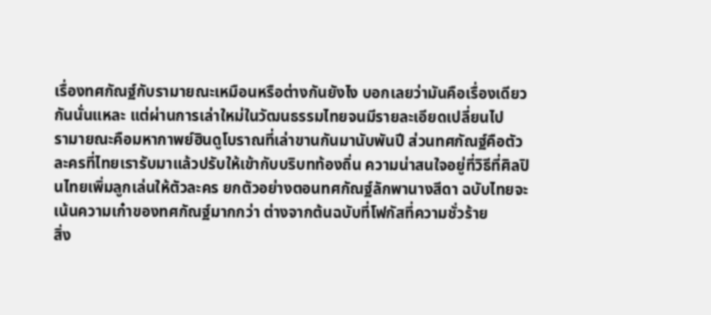เรื่องทศกัณฐ์กับรามายณะเหมือนหรือต่างกันยังไง บอกเลยว่ามันคือเรื่องเดียวกันนั่นแหละ แต่ผ่านการเล่าใหม่ในวัฒนธรรมไทยจนมีรายละเอียดเปลี่ยนไป
รามายณะคือมหากาพย์ฮินดูโบราณที่เล่าขานกันมานับพันปี ส่วนทศกัณฐ์คือตัวละครที่ไทยเรารับมาแล้วปรับให้เข้ากับบริบทท้องถิ่น ความน่าสนใจอยู่ที่วิธีที่ศิลปินไทยเพิ่มลูกเล่นให้ตัวละคร ยกตัวอย่างตอนทศกัณฐ์ลักพานางสีดา ฉบับไทยจะเน้นความเก๋าของทศกัณฐ์มากกว่า ต่างจากต้นฉบับที่โฟกัสที่ความชั่วร้าย
สิ่ง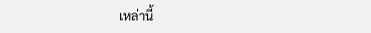เหล่านี้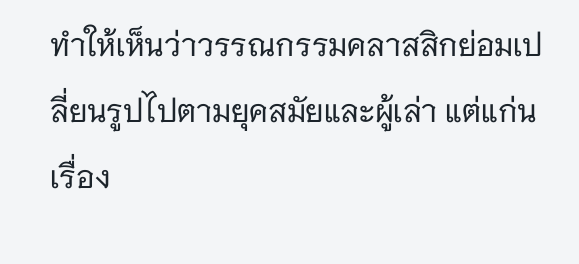ทำให้เห็นว่าวรรณกรรมคลาสสิกย่อมเปลี่ยนรูปไปตามยุคสมัยและผู้เล่า แต่แก่นเรื่อง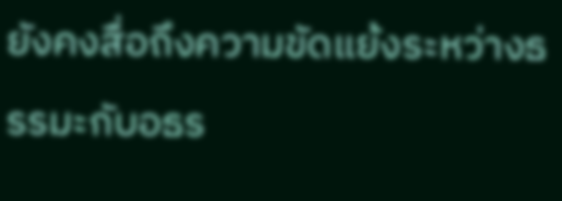ยังคงสื่อถึงความขัดแย้งระหว่างธรรมะกับอธร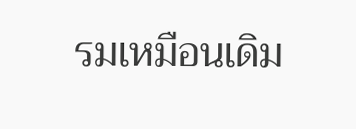รมเหมือนเดิม